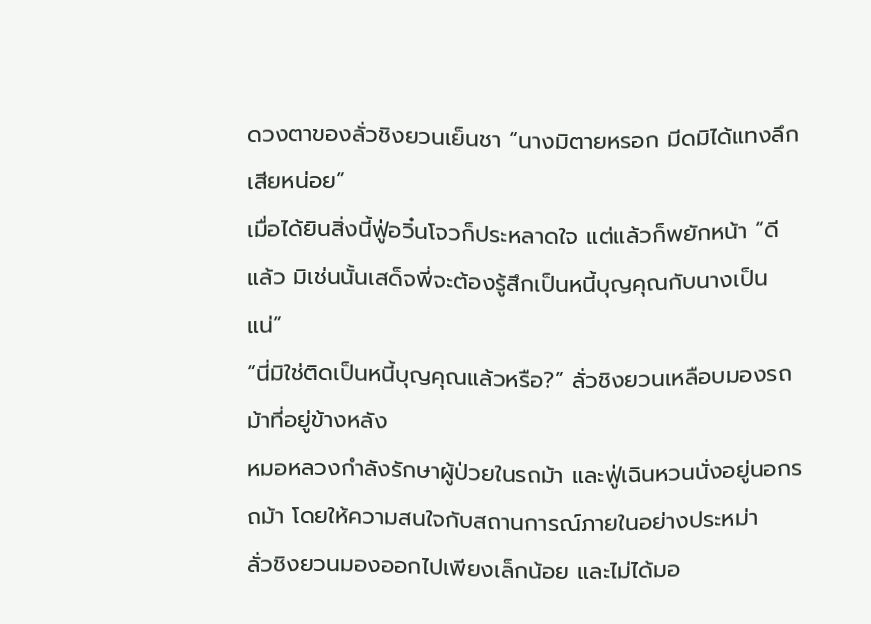ดวงตาของลั่วชิงยวนเย็นชา “นางมิตายหรอก มีดมิได้แทงลึกเสียหน่อย”
เมื่อได้ยินสิ่งนี้ฟู่อวิ๋นโจวก็ประหลาดใจ แต่แล้วก็พยักหน้า “ดีแล้ว มิเช่นนั้นเสด็จพี่จะต้องรู้สึกเป็นหนี้บุญคุณกับนางเป็นแน่”
“นี่มิใช่ติดเป็นหนี้บุญคุณแล้วหรือ?” ลั่วชิงยวนเหลือบมองรถม้าที่อยู่ข้างหลัง
หมอหลวงกำลังรักษาผู้ป่วยในรถม้า และฟู่เฉินหวนนั่งอยู่นอกรถม้า โดยให้ความสนใจกับสถานการณ์ภายในอย่างประหม่า
ลั่วชิงยวนมองออกไปเพียงเล็กน้อย และไม่ได้มอ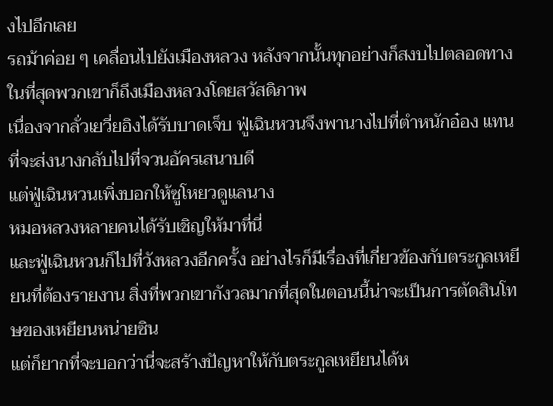งไปอีกเลย
รถม้าค่อย ๆ เคลื่อนไปยังเมืองหลวง หลังจากนั้นทุกอย่างก็สงบไปตลอดทาง
ในที่สุดพวกเขาก็ถึงเมืองหลวงโดยสวัสดิภาพ
เนื่องจากลั่วเยวี่ยอิงได้รับบาดเจ็บ ฟู่เฉินหวนจึงพานางไปที่ตำหนักอ๋อง แทนที่จะส่งนางกลับไปที่จวนอัครเสนาบดี
แต่ฟู่เฉินหวนเพิ่งบอกให้ซูโหยวดูแลนาง
หมอหลวงหลายคนได้รับเชิญให้มาที่นี่
และฟู่เฉินหวนก็ไปที่วังหลวงอีกครั้ง อย่างไรก็มีเรื่องที่เกี่ยวข้องกับตระกูลเหยียนที่ต้องรายงาน สิ่งที่พวกเขากังวลมากที่สุดในตอนนี้น่าจะเป็นการตัดสินโทษของเหยียนหน่ายซิน
แต่ก็ยากที่จะบอกว่านี่จะสร้างปัญหาให้กับตระกูลเหยียนได้ห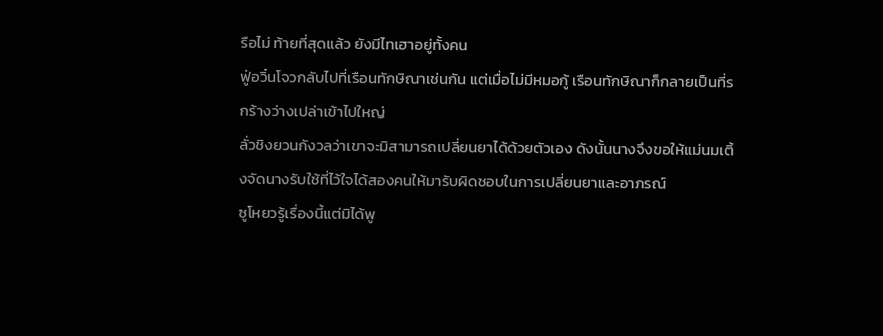รือไม่ ท้ายที่สุดแล้ว ยังมีไทเฮาอยู่ทั้งคน
ฟู่อวิ๋นโจวกลับไปที่เรือนทักษิณาเช่นกัน แต่เมื่อไม่มีหมอกู้ เรือนทักษิณาก็กลายเป็นที่รกร้างว่างเปล่าเข้าไปใหญ่
ลั่วชิงยวนกังวลว่าเขาจะมิสามารถเปลี่ยนยาได้ด้วยตัวเอง ดังนั้นนางจึงขอให้แม่นมเติ้งจัดนางรับใช้ที่ไว้ใจได้สองคนให้มารับผิดชอบในการเปลี่ยนยาและอาภรณ์
ซูโหยวรู้เรื่องนี้แต่มิได้พู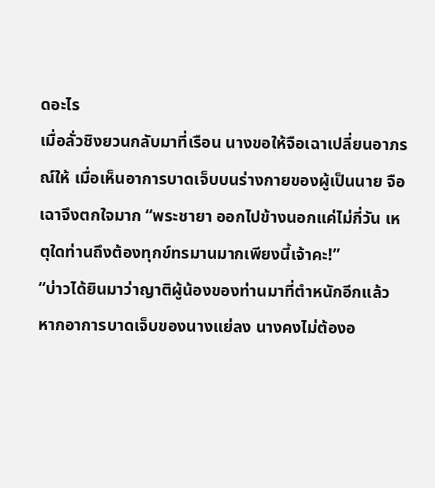ดอะไร
เมื่อลั่วชิงยวนกลับมาที่เรือน นางขอให้จือเฉาเปลี่ยนอาภรณ์ให้ เมื่อเห็นอาการบาดเจ็บบนร่างกายของผู้เป็นนาย จือเฉาจึงตกใจมาก “พระชายา ออกไปข้างนอกแค่ไม่กี่วัน เหตุใดท่านถึงต้องทุกข์ทรมานมากเพียงนี้เจ้าคะ!”
“บ่าวได้ยินมาว่าญาติผู้น้องของท่านมาที่ตำหนักอีกแล้ว หากอาการบาดเจ็บของนางแย่ลง นางคงไม่ต้องอ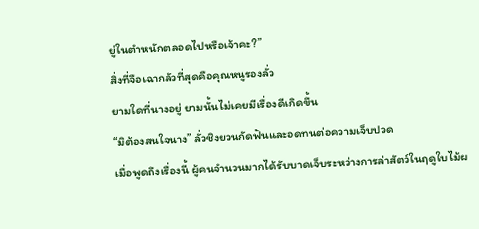ยู่ในตำหนักตลอดไปหรือเจ้าคะ?”
สิ่งที่จือเฉากลัวที่สุดคือคุณหนูรองลั่ว
ยามใดที่นางอยู่ ยามนั้นไม่เคยมีเรื่องดีเกิดขึ้น
“มิต้องสนใจนาง” ลั่วชิงยวนกัดฟันและอดทนต่อความเจ็บปวด
เมื่อพูดถึงเรื่องนี้ ผู้คนจำนวนมากได้รับบาดเจ็บระหว่างการล่าสัตว์ในฤดูใบไม้ผ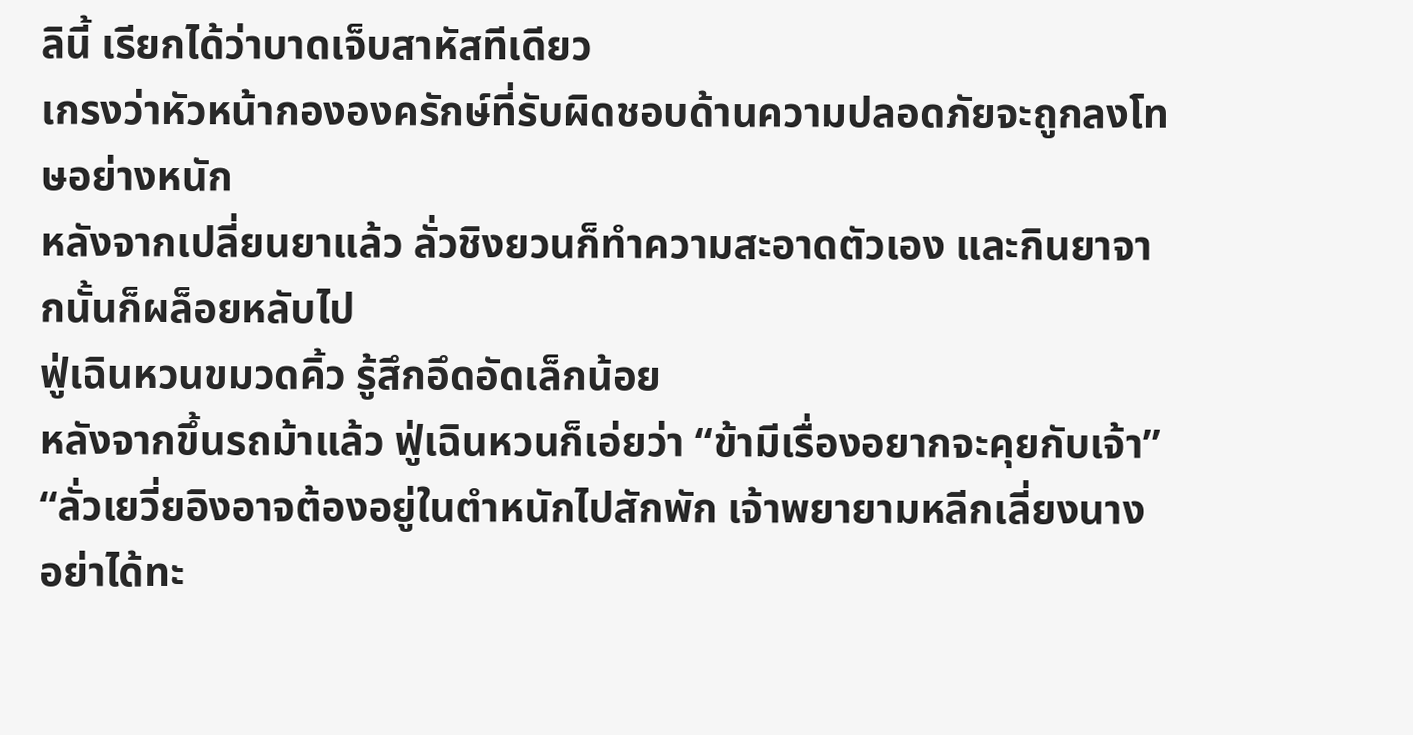ลินี้ เรียกได้ว่าบาดเจ็บสาหัสทีเดียว
เกรงว่าหัวหน้ากององครักษ์ที่รับผิดชอบด้านความปลอดภัยจะถูกลงโทษอย่างหนัก
หลังจากเปลี่ยนยาแล้ว ลั่วชิงยวนก็ทำความสะอาดตัวเอง และกินยาจากนั้นก็ผล็อยหลับไป
ฟู่เฉินหวนขมวดคิ้ว รู้สึกอึดอัดเล็กน้อย
หลังจากขึ้นรถม้าแล้ว ฟู่เฉินหวนก็เอ่ยว่า “ข้ามีเรื่องอยากจะคุยกับเจ้า”
“ลั่วเยวี่ยอิงอาจต้องอยู่ในตำหนักไปสักพัก เจ้าพยายามหลีกเลี่ยงนาง อย่าได้ทะ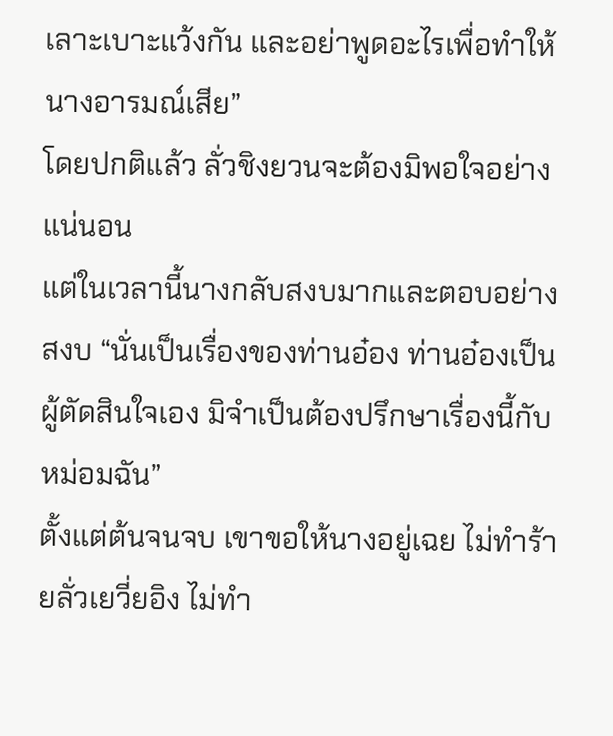เลาะเบาะแว้งกัน และอย่าพูดอะไรเพื่อทำให้นางอารมณ์เสีย”
โดยปกติแล้ว ลั่วชิงยวนจะต้องมิพอใจอย่างแน่นอน
แต่ในเวลานี้นางกลับสงบมากและตอบอย่างสงบ “นั่นเป็นเรื่องของท่านอ๋อง ท่านอ๋องเป็นผู้ตัดสินใจเอง มิจำเป็นต้องปรึกษาเรื่องนี้กับหม่อมฉัน”
ตั้งแต่ต้นจนจบ เขาขอให้นางอยู่เฉย ไม่ทำร้ายลั่วเยวี่ยอิง ไม่ทำ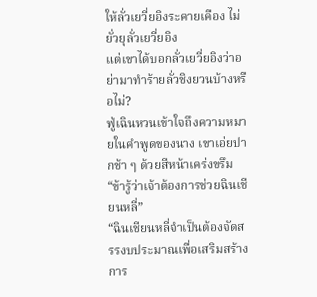ให้ลั่วเยวี่ยอิงระคายเคือง ไม่ยั่วยุลั่วเยวี่ยอิง
แต่เขาได้บอกลั่วเยวี่ยอิงว่าอย่ามาทำร้ายลั่วชิงยวนบ้างหรือไม่?
ฟู่เฉินหวนเข้าใจถึงความหมายในคำพูดของนาง เขาเอ่ยปากช้า ๆ ด้วยสีหน้าเคร่งขรึม “ข้ารู้ว่าเจ้าต้องการช่วยฉินเชียนหลี่”
“ฉินเชียนหลี่จำเป็นต้องจัดสรรงบประมาณเพื่อเสริมสร้างการ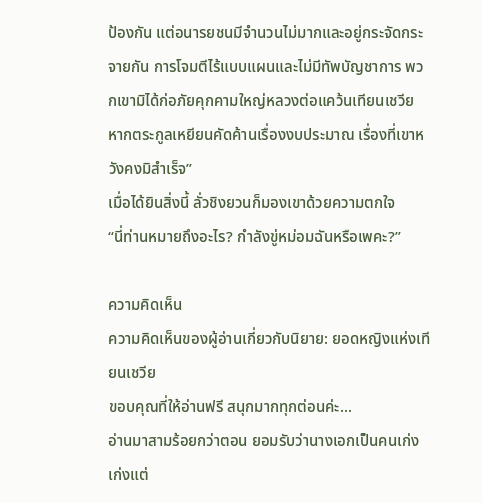ป้องกัน แต่อนารยชนมีจำนวนไม่มากและอยู่กระจัดกระจายกัน การโจมตีไร้แบบแผนและไม่มีทัพบัญชาการ พวกเขามิได้ก่อภัยคุกคามใหญ่หลวงต่อแคว้นเทียนเชวีย หากตระกูลเหยียนคัดค้านเรื่องงบประมาณ เรื่องที่เขาหวังคงมิสำเร็จ”
เมื่อได้ยินสิ่งนี้ ลั่วชิงยวนก็มองเขาด้วยความตกใจ
“นี่ท่านหมายถึงอะไร? กำลังขู่หม่อมฉันหรือเพคะ?”

ความคิดเห็น
ความคิดเห็นของผู้อ่านเกี่ยวกับนิยาย: ยอดหญิงแห่งเทียนเชวีย
ขอบคุณที่ให้อ่านฟรี สนุกมากทุกต่อนค่ะ...
อ่านมาสามร้อยกว่าตอน ยอมรับว่านางเอกเป็นคนเก่ง เก่งแต่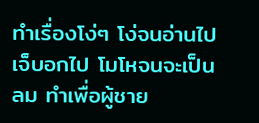ทำเรื่องโง่ๆ โง่จนอ่านไปเจ็บอกไป โมโหจนจะเป็นลม ทำเพื่อผู้ชาย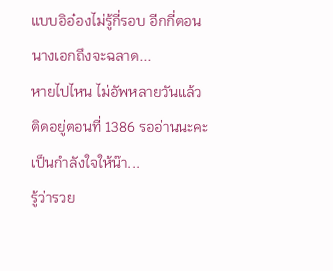แบบอิอ๋องไม่รู้กี่รอบ อีกกี่ตอนนางเอกถึงจะฉลาด...
หายไปไหน ไม่อัพหลายวันแล้ว ติดอยู่ตอนที่ 1386 รออ่านนะคะ เป็นกำลังใจให้น๊า...
รู้ว่ารวย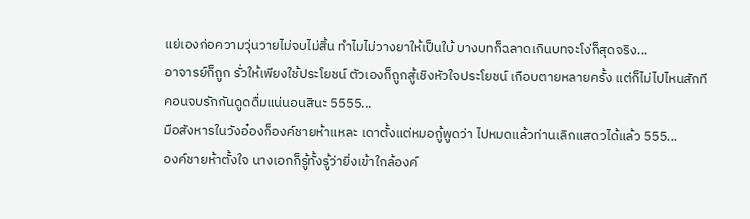แย่เองก่อความวุ่นวายไม่จบไม่สิ้น ทำไมไม่วางยาให้เป็นใบ้ บางบทก็ฉลาดเกินบทจะโง่ก็สุดจริง...
อาจารย์ก็ถูก รั่วให้เพียงใช้ประโยชน์ ตัวเองก็ถูกสู้เชิงหัวใจประโยชน์ เกือบตายหลายครั้ง แต่ก็ไม่ไปไหนสักที คอนจบรักกันดูดดื่มแน่นอนสินะ 5555...
มือสังหารในวังอ๋องก็องค์ชายห้าแหละ เดาตั้งแต่หมอกู้พูดว่า ไปหมดแล้วท่านเลิกแสดวได้แล้ว 555...
องค์ชายห้าตั้งใจ นางเอกก็รู้ทั้งรู้ว่ายิ่งเข้าใกล้องค์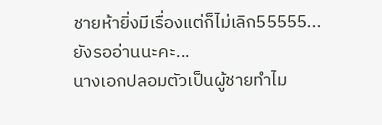ชายห้ายิ่งมีเรื่องแต่ก็ไม่เลิก55555...
ยังรออ่านนะคะ...
นางเอกปลอมตัวเป็นผู้ชายทำไม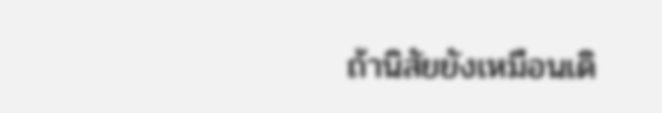ถ้านิสัยยังเหมือนเดิ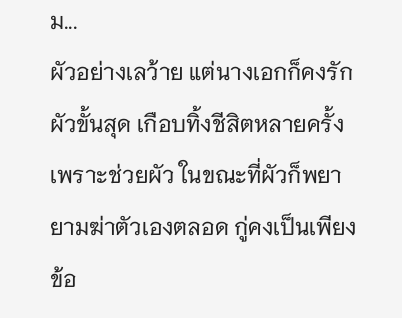ม...
ผัวอย่างเลว้าย แต่นางเอกก็คงรักผัวขั้นสุด เกือบทิ้งชีสิตหลายครั้งเพราะช่วยผัว ในขณะที่ผัวก็พยายามฆ่าตัวเองตลอด กู่คงเป็นเพียงข้อ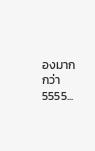องมากกว่า 5555...